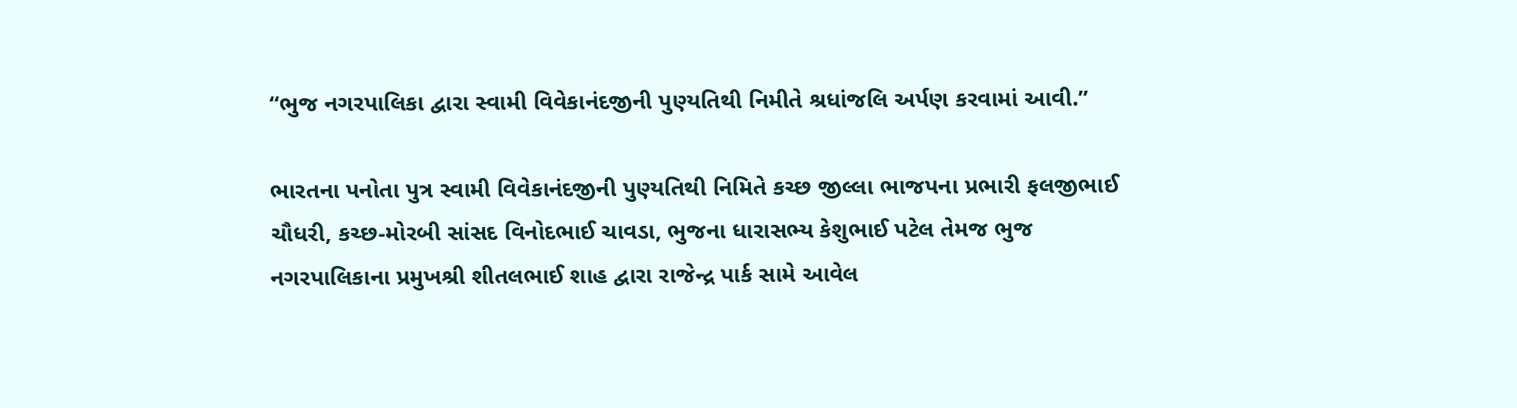“ભુજ નગરપાલિકા દ્વારા સ્વામી વિવેકાનંદજીની પુણ્યતિથી નિમીતે શ્રધાંજલિ અર્પણ કરવામાં આવી.”

ભારતના પનોતા પુત્ર સ્વામી વિવેકાનંદજીની પુણ્યતિથી નિમિતે કચ્છ જીલ્લા ભાજપના પ્રભારી ફલજીભાઈ ચૌધરી, કચ્છ-મોરબી સાંસદ વિનોદભાઈ ચાવડા, ભુજના ધારાસભ્ય કેશુભાઈ પટેલ તેમજ ભુજ નગરપાલિકાના પ્રમુખશ્રી શીતલભાઈ શાહ દ્વારા રાજેન્દ્ર પાર્ક સામે આવેલ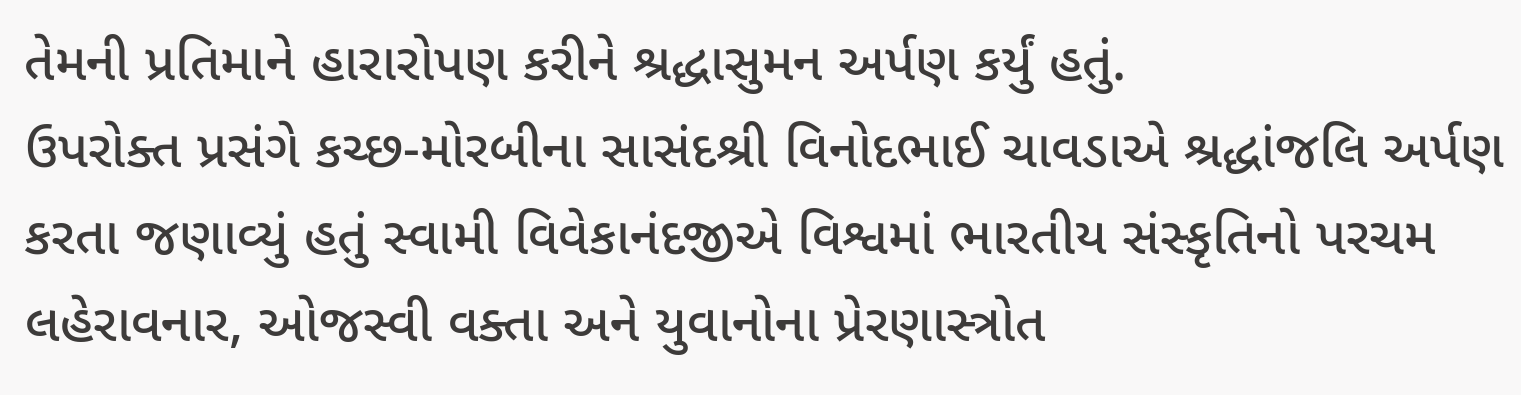તેમની પ્રતિમાને હારારોપણ કરીને શ્રદ્ધાસુમન અર્પણ કર્યું હતું.
ઉપરોક્ત પ્રસંગે કચ્છ-મોરબીના સાસંદશ્રી વિનોદભાઈ ચાવડાએ શ્રદ્ધાંજલિ અર્પણ કરતા જણાવ્યું હતું સ્વામી વિવેકાનંદજીએ વિશ્વમાં ભારતીય સંસ્કૃતિનો પરચમ લહેરાવનાર, ઓજસ્વી વક્તા અને યુવાનોના પ્રેરણાસ્ત્રોત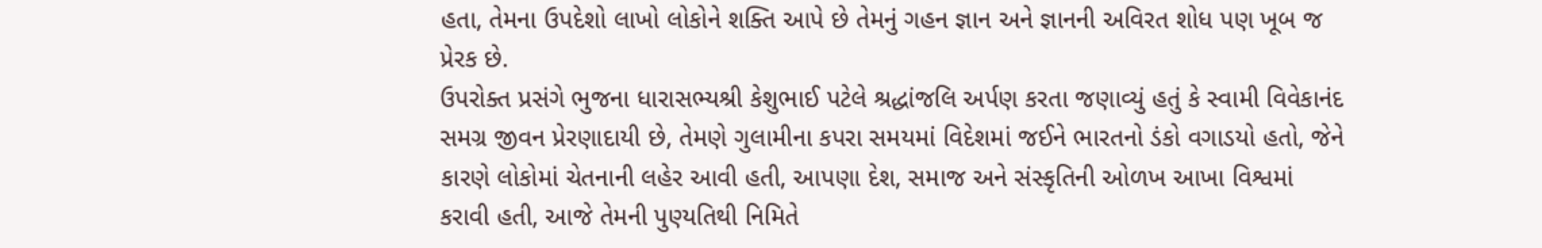હતા, તેમના ઉપદેશો લાખો લોકોને શક્તિ આપે છે તેમનું ગહન જ્ઞાન અને જ્ઞાનની અવિરત શોધ પણ ખૂબ જ પ્રેરક છે.
ઉપરોક્ત પ્રસંગે ભુજના ધારાસભ્યશ્રી કેશુભાઈ પટેલે શ્રદ્ધાંજલિ અર્પણ કરતા જણાવ્યું હતું કે સ્વામી વિવેકાનંદ સમગ્ર જીવન પ્રેરણાદાયી છે, તેમણે ગુલામીના કપરા સમયમાં વિદેશમાં જઈને ભારતનો ડંકો વગાડયો હતો, જેને કારણે લોકોમાં ચેતનાની લહેર આવી હતી, આપણા દેશ, સમાજ અને સંસ્કૃતિની ઓળખ આખા વિશ્વમાં કરાવી હતી, આજે તેમની પુણ્યતિથી નિમિતે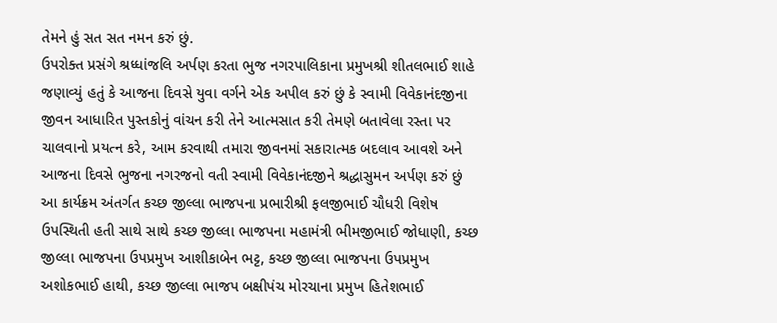તેમને હું સત સત નમન કરું છું.
ઉપરોક્ત પ્રસંગે શ્રધ્ધાંજલિ અર્પણ કરતા ભુજ નગરપાલિકાના પ્રમુખશ્રી શીતલભાઈ શાહે જણાવ્યું હતું કે આજના દિવસે યુવા વર્ગને એક અપીલ કરું છું કે સ્વામી વિવેકાનંદજીના જીવન આધારિત પુસ્તકોનું વાંચન કરી તેને આત્મસાત કરી તેમણે બતાવેલા રસ્તા પર ચાલવાનો પ્રયત્ન કરે, આમ કરવાથી તમારા જીવનમાં સકારાત્મક બદલાવ આવશે અને આજના દિવસે ભુજના નગરજનો વતી સ્વામી વિવેકાનંદજીને શ્રદ્ધાસુમન અર્પણ કરું છું
આ કાર્યક્રમ અંતર્ગત કચ્છ જીલ્લા ભાજપના પ્રભારીશ્રી ફલજીભાઈ ચૌધરી વિશેષ ઉપસ્થિતી હતી સાથે સાથે કચ્છ જીલ્લા ભાજપના મહામંત્રી ભીમજીભાઈ જોધાણી, કચ્છ જીલ્લા ભાજપના ઉપપ્રમુખ આશીકાબેન ભટ્ટ, કચ્છ જીલ્લા ભાજપના ઉપપ્રમુખ અશોકભાઈ હાથી, કચ્છ જીલ્લા ભાજપ બક્ષીપંચ મોરચાના પ્રમુખ હિતેશભાઈ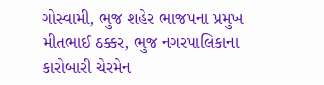ગોસ્વામી, ભુજ શહેર ભાજપના પ્રમુખ મીતભાઈ ઠક્કર, ભુજ નગરપાલિકાના કારોબારી ચેરમેન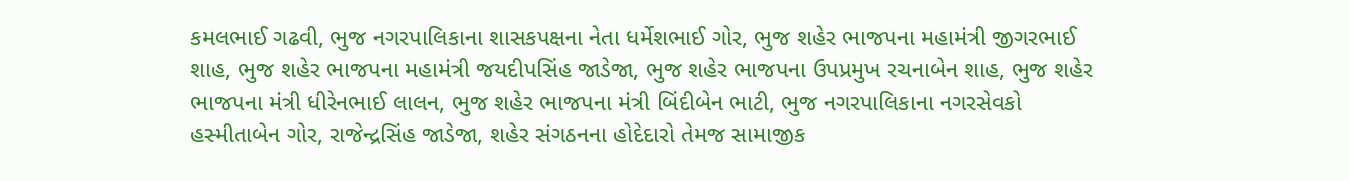કમલભાઈ ગઢવી, ભુજ નગરપાલિકાના શાસકપક્ષના નેતા ધર્મેશભાઈ ગોર, ભુજ શહેર ભાજપના મહામંત્રી જીગરભાઈ શાહ, ભુજ શહેર ભાજપના મહામંત્રી જયદીપસિંહ જાડેજા, ભુજ શહેર ભાજપના ઉપપ્રમુખ રચનાબેન શાહ, ભુજ શહેર ભાજપના મંત્રી ધીરેનભાઈ લાલન, ભુજ શહેર ભાજપના મંત્રી બિંદીબેન ભાટી, ભુજ નગરપાલિકાના નગરસેવકો હસ્મીતાબેન ગોર, રાજેન્દ્રસિંહ જાડેજા, શહેર સંગઠનના હોદેદારો તેમજ સામાજીક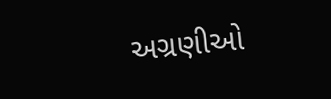અગ્રણીઓ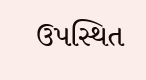ઉપસ્થિત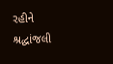રહીને શ્રદ્ધાંજલી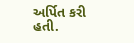અર્પિત કરી હતી.